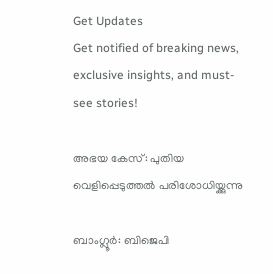Get Updates
Get notified of breaking news, exclusive insights, and must-see stories!

അഭയ കേസ്: പുതിയ വെളിപ്പെടുത്തല്‍ പരിശോധിയ്ക്കുന്നു

ബാംഗ്ലൂര്‍: ബിജെപി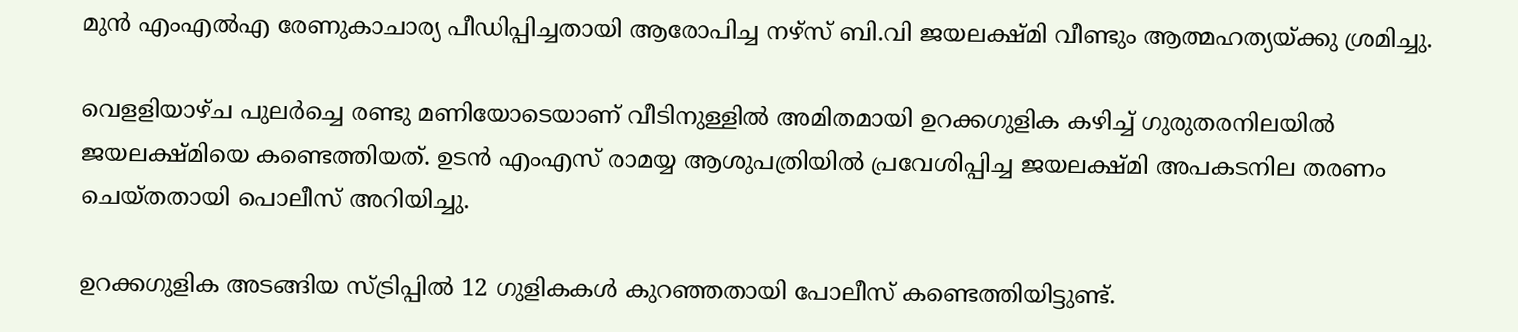മുന്‍ എംഎല്‍എ രേണുകാചാര്യ പീഡിപ്പിച്ചതായി ആരോപിച്ച നഴ്സ്‌ ബി.വി ജയലക്ഷ്മി വീണ്ടും ആത്മഹത്യയ്ക്കു ശ്രമിച്ചു.

വെളളിയാഴ്ച പുലര്‍ച്ചെ രണ്ടു മണിയോടെയാണ്‌ വീടിനുള്ളില്‍ അമിതമായി ഉറക്കഗുളിക കഴിച്ച്‌ ഗുരുതരനിലയില്‍ ജയലക്ഷ്മിയെ കണ്ടെത്തിയത്‌. ഉടന്‍ എംഎസ്‌ രാമയ്യ ആശുപത്രിയില്‍ പ്രവേശിപ്പിച്ച ജയലക്ഷ്മി അപകടനില തരണം ചെയ്‌തതായി പൊലീസ്‌ അറിയിച്ചു.

ഉറക്കഗുളിക അടങ്ങിയ സ്ട്രിപ്പില്‍ 12 ഗുളികകള്‍ കുറഞ്ഞതായി പോലീസ് കണ്ടെത്തിയിട്ടുണ്ട്.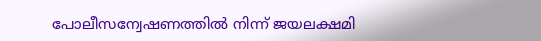പോലീസന്വേഷണത്തില്‍ നിന്ന് ജയലക്ഷമി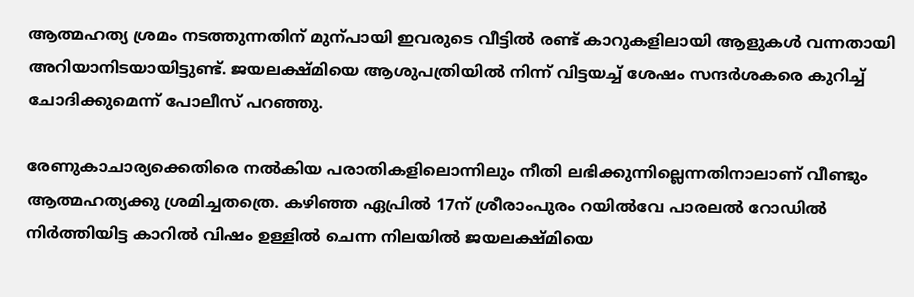ആത്മഹത്യ ശ്രമം നടത്തുന്നതിന് മുന്പായി ഇവരുടെ വീട്ടില്‍ രണ്ട് കാറുകളിലായി ആളുകള്‍ വന്നതായി അറിയാനിടയായിട്ടുണ്ട്. ജയലക്ഷ്മിയെ ആശുപത്രിയില്‍ നിന്ന് വിട്ടയച്ച് ശേഷം സന്ദര്‍ശകരെ കുറിച്ച് ചോദിക്കുമെന്ന് പോലീസ് പറഞ്ഞു.

രേണുകാചാര്യക്കെതിരെ നല്‍കിയ പരാതികളിലൊന്നിലും നീതി ലഭിക്കുന്നില്ലെന്നതിനാലാണ്‌ വീണ്ടും ആത്മഹത്യക്കു ശ്രമിച്ചതത്രെ. കഴിഞ്ഞ ഏപ്രില്‍ 17ന്‌ ശ്രീരാംപുരം റയില്‍വേ പാരലല്‍ റോഡില്‍ നിര്‍ത്തിയിട്ട കാറില്‍ വിഷം ഉള്ളില്‍ ചെന്ന നിലയില്‍ ജയലക്ഷ്മിയെ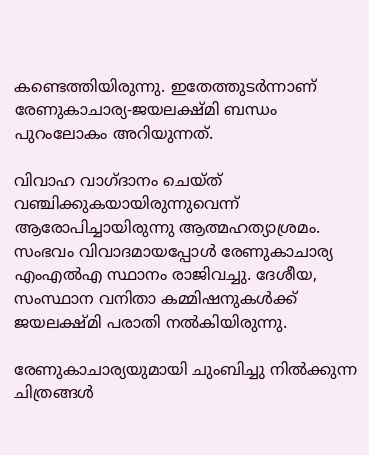കണ്ടെത്തിയിരുന്നു. ഇതേത്തുടര്‍ന്നാണ്‌ രേണുകാചാര്യ-ജയലക്ഷ്മി ബന്ധം പുറംലോകം അറിയുന്നത്‌.

വിവാഹ വാഗ്ദാനം ചെയ്‌ത്‌ വഞ്ചിക്കുകയായിരുന്നുവെന്ന്‌ ആരോപിച്ചായിരുന്നു ആത്മഹത്യാശ്രമം. സംഭവം വിവാദമായപ്പോള്‍ രേണുകാചാര്യ എംഎല്‍എ സ്ഥാനം രാജിവച്ചു. ദേശീയ, സംസ്ഥാന വനിതാ കമ്മിഷനുകള്‍ക്ക്‌ ജയലക്ഷ്മി പരാതി നല്‍കിയിരുന്നു.

രേണുകാചാര്യയുമായി ചുംബിച്ചു നില്‍ക്കുന്ന ചിത്രങ്ങള്‍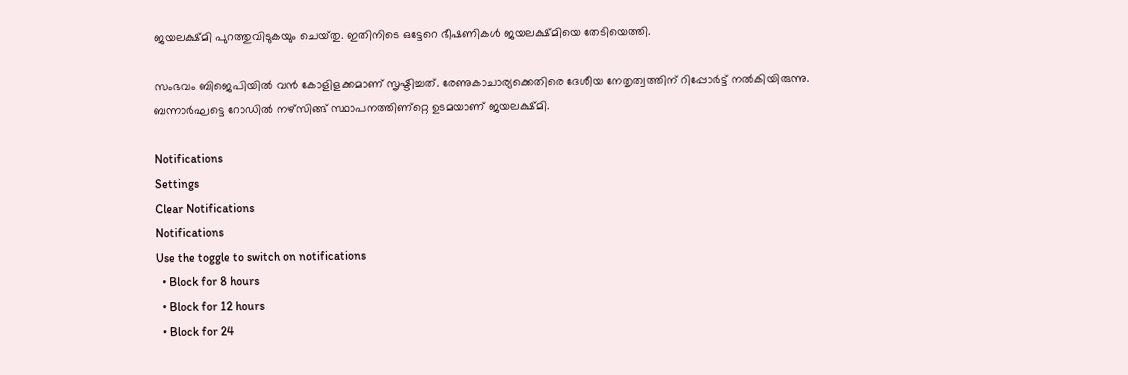ജയലക്ഷ്മി പുറത്തുവിടുകയും ചെയ്‌തു. ഇതിനിടെ ഒട്ടേറെ ഭീഷണികള്‍ ജയലക്ഷ്മിയെ തേടിയെത്തി.

സംഭവം ബിജെപിയില്‍ വന്‍ കോളിളക്കമാണ്‌ സൃഷ്ടിച്ചത്‌. രേണുകാചാര്യക്കെതിരെ ദേശീയ നേതൃത്വത്തിന്‌ റിപ്പോര്‍ട്ട്‌ നല്‍കിയിരുന്നു. ബന്നാര്‍ഘട്ടെ റോഡില്‍ നഴ്സിങ്ങ്‌ സ്ഥാപനത്തിണ്റ്റെ ഉടമയാണ്‌ ജയലക്ഷ്മി.

Notifications
Settings
Clear Notifications
Notifications
Use the toggle to switch on notifications
  • Block for 8 hours
  • Block for 12 hours
  • Block for 24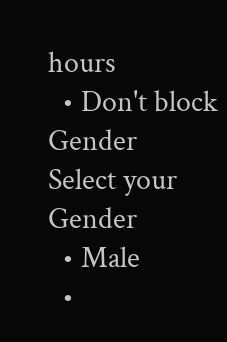hours
  • Don't block
Gender
Select your Gender
  • Male
  •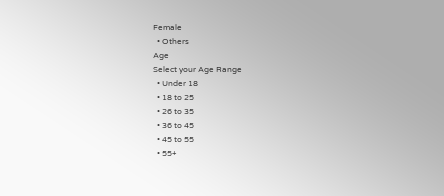Female
  • Others
Age
Select your Age Range
  • Under 18
  • 18 to 25
  • 26 to 35
  • 36 to 45
  • 45 to 55
  • 55+